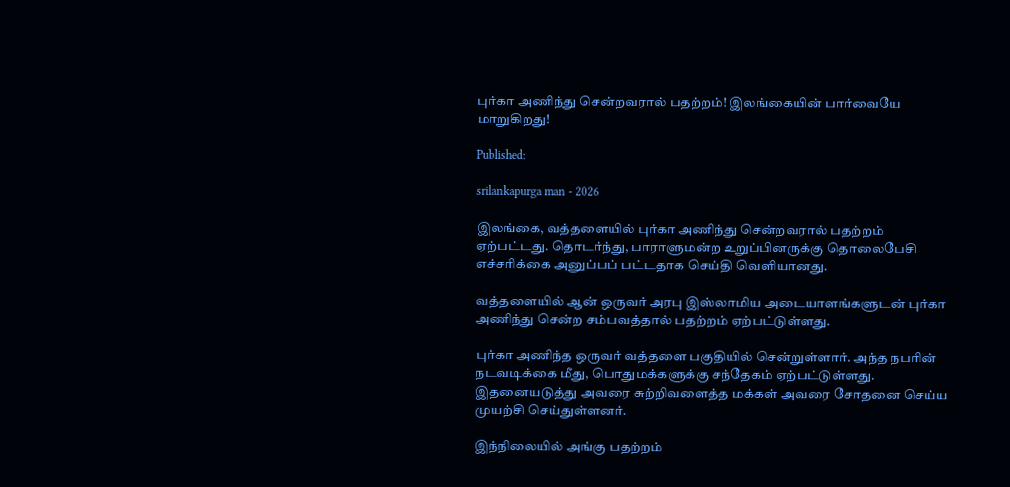புர்கா அணிந்து சென்றவரால் பதற்றம்! இலங்கையின் பார்வையே மாறுகிறது!

Published:

srilankapurga man - 2026

இலங்கை, வத்தளையில் புர்கா அணிந்து சென்றவரால் பதற்றம் ஏற்பட்டது. தொடர்ந்து, பாராளுமன்ற உறுப்பினருக்கு தொலைபேசி எச்சரிக்கை அனுப்பப் பட்டதாக செய்தி வெளியானது.

வத்தளையில் ஆன் ஒருவர் அரபு இஸ்லாமிய அடையாளங்களுடன் புர்கா அணிந்து சென்ற சம்பவத்தால் பதற்றம் ஏற்பட்டுள்ளது.

புர்கா அணிந்த ஒருவர் வத்தளை பகுதியில் சென்றுள்ளார். அந்த நபரின் நடவடிக்கை மீது, பொதுமக்களுக்கு சந்தேகம் ஏற்பட்டுள்ளது. இதனையடுத்து அவரை சுற்றிவளைத்த மக்கள் அவரை சோதனை செய்ய முயற்சி செய்துள்ளனர்.

இந்நிலையில் அங்கு பதற்றம்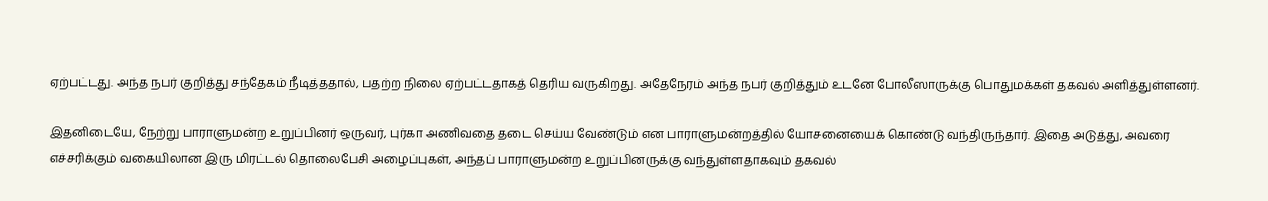ஏற்பட்டது. அந்த நபர் குறித்து சந்தேகம் நீடித்ததால், பதற்ற நிலை ஏற்பட்டதாகத் தெரிய வருகிறது. அதேநேரம் அந்த நபர் குறித்தும் உடனே போலீஸாருக்கு பொதுமக்கள் தகவல் அளித்துள்ளனர்.

இதனிடையே, நேற்று பாராளுமன்ற உறுப்பினர் ஒருவர், புர்கா அணிவதை தடை செய்ய வேண்டும் என பாராளுமன்றத்தில் யோசனையைக் கொண்டு வந்திருந்தார். இதை அடுத்து, அவரை எச்சரிக்கும் வகையிலான இரு மிரட்டல் தொலைபேசி அழைப்புகள், அந்தப் பாராளுமன்ற உறுப்பினருக்கு வந்துள்ளதாகவும் தகவல்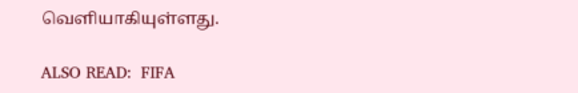வெளியாகியுள்ளது.

ALSO READ:  FIFA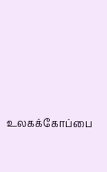உலகக்கோப்பை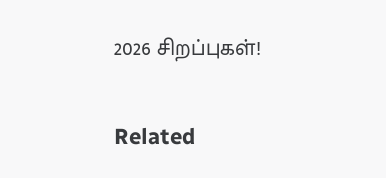2026 சிறப்புகள்!

Related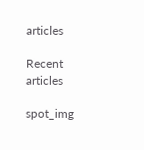articles

Recent articles

spot_img